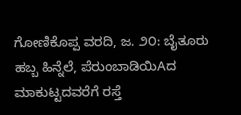ಗೋಣಿಕೊಪ್ಪ ವರದಿ, ಜ. ೨೦: ಬೈತೂರು ಹಬ್ಬ ಹಿನ್ನೆಲೆ, ಪೆರುಂಬಾಡಿಯಿAದ ಮಾಕುಟ್ಟದವರೆಗೆ ರಸ್ತೆ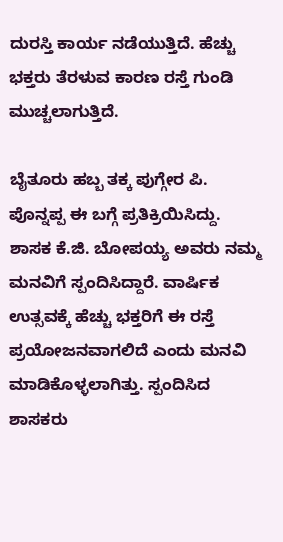ದುರಸ್ತಿ ಕಾರ್ಯ ನಡೆಯುತ್ತಿದೆ. ಹೆಚ್ಚು ಭಕ್ತರು ತೆರಳುವ ಕಾರಣ ರಸ್ತೆ ಗುಂಡಿ ಮುಚ್ಚಲಾಗುತ್ತಿದೆ.

ಬೈತೂರು ಹಬ್ಬ ತಕ್ಕ ಪುಗ್ಗೇರ ಪಿ. ಪೊನ್ನಪ್ಪ ಈ ಬಗ್ಗೆ ಪ್ರತಿಕ್ರಿಯಿಸಿದ್ದು. ಶಾಸಕ ಕೆ.ಜಿ. ಬೋಪಯ್ಯ ಅವರು ನಮ್ಮ ಮನವಿಗೆ ಸ್ಪಂದಿಸಿದ್ದಾರೆ. ವಾರ್ಷಿಕ ಉತ್ಸವಕ್ಕೆ ಹೆಚ್ಚು ಭಕ್ತರಿಗೆ ಈ ರಸ್ತೆ ಪ್ರಯೋಜನವಾಗಲಿದೆ ಎಂದು ಮನವಿ ಮಾಡಿಕೊಳ್ಳಲಾಗಿತ್ತು. ಸ್ಪಂದಿಸಿದ ಶಾಸಕರು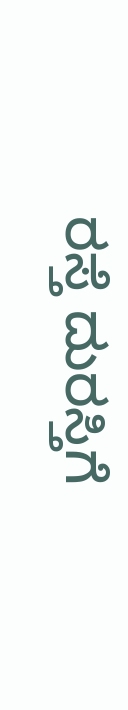ರಸ್ತೆ ದುರಸ್ತಿಗೆ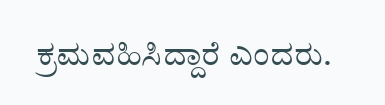ಕ್ರಮವಹಿಸಿದ್ದಾರೆ ಎಂದರು.